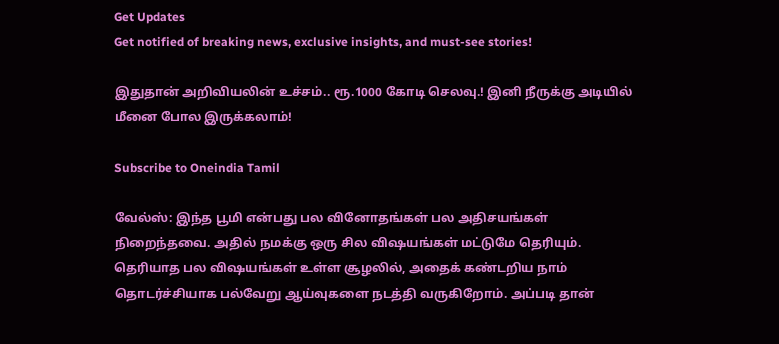Get Updates
Get notified of breaking news, exclusive insights, and must-see stories!

இதுதான் அறிவியலின் உச்சம்.. ரூ.1000 கோடி செலவு.! இனி நீருக்கு அடியில் மீனை போல இருக்கலாம்!

Subscribe to Oneindia Tamil

வேல்ஸ்: இந்த பூமி என்பது பல வினோதங்கள் பல அதிசயங்கள் நிறைந்தவை. அதில் நமக்கு ஒரு சில விஷயங்கள் மட்டுமே தெரியும். தெரியாத பல விஷயங்கள் உள்ள சூழலில், அதைக் கண்டறிய நாம் தொடர்ச்சியாக பல்வேறு ஆய்வுகளை நடத்தி வருகிறோம். அப்படி தான்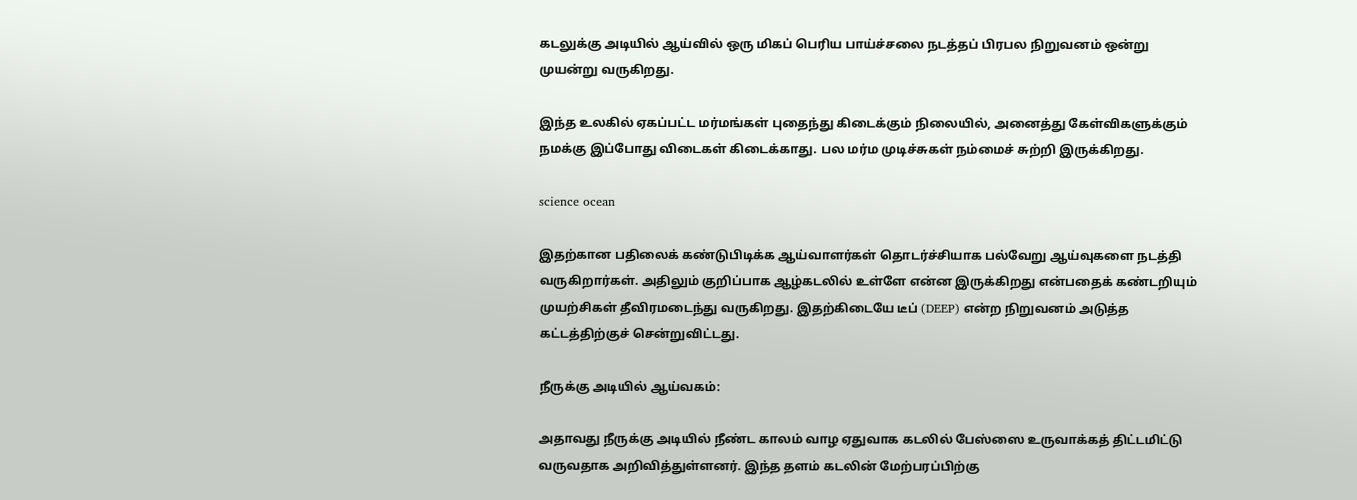கடலுக்கு அடியில் ஆய்வில் ஒரு மிகப் பெரிய பாய்ச்சலை நடத்தப் பிரபல நிறுவனம் ஒன்று முயன்று வருகிறது.

இந்த உலகில் ஏகப்பட்ட மர்மங்கள் புதைந்து கிடைக்கும் நிலையில், அனைத்து கேள்விகளுக்கும் நமக்கு இப்போது விடைகள் கிடைக்காது. பல மர்ம முடிச்சுகள் நம்மைச் சுற்றி இருக்கிறது.

science ocean

இதற்கான பதிலைக் கண்டுபிடிக்க ஆய்வாளர்கள் தொடர்ச்சியாக பல்வேறு ஆய்வுகளை நடத்தி வருகிறார்கள். அதிலும் குறிப்பாக ஆழ்கடலில் உள்ளே என்ன இருக்கிறது என்பதைக் கண்டறியும் முயற்சிகள் தீவிரமடைந்து வருகிறது. இதற்கிடையே டீப் (DEEP) என்ற நிறுவனம் அடுத்த கட்டத்திற்குச் சென்றுவிட்டது.

நீருக்கு அடியில் ஆய்வகம்:

அதாவது நீருக்கு அடியில் நீண்ட காலம் வாழ ஏதுவாக கடலில் பேஸ்ஸை உருவாக்கத் திட்டமிட்டு வருவதாக அறிவித்துள்ளனர். இந்த தளம் கடலின் மேற்பரப்பிற்கு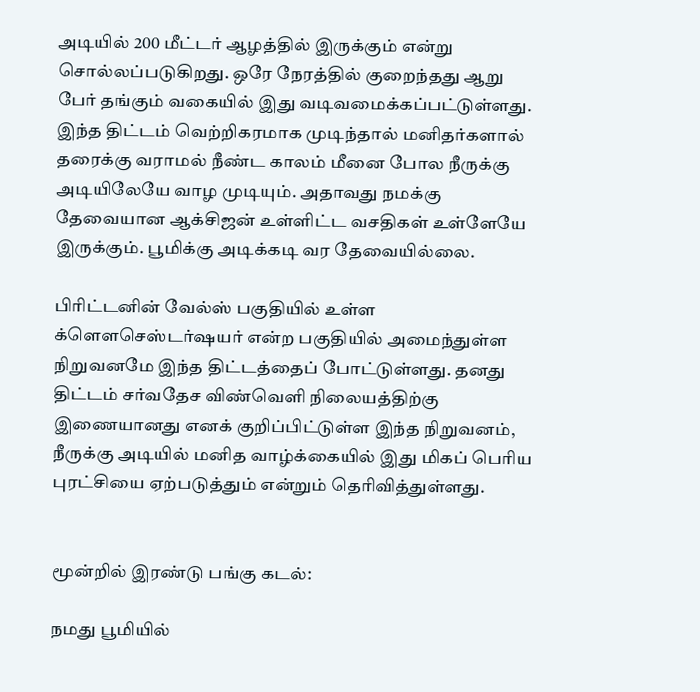அடியில் 200 மீட்டர் ஆழத்தில் இருக்கும் என்று சொல்லப்படுகிறது. ஒரே நேரத்தில் குறைந்தது ஆறு பேர் தங்கும் வகையில் இது வடிவமைக்கப்பட்டுள்ளது. இந்த திட்டம் வெற்றிகரமாக முடிந்தால் மனிதர்களால் தரைக்கு வராமல் நீண்ட காலம் மீனை போல நீருக்கு அடியிலேயே வாழ முடியும். அதாவது நமக்கு தேவையான ஆக்சிஜன் உள்ளிட்ட வசதிகள் உள்ளேயே இருக்கும். பூமிக்கு அடிக்கடி வர தேவையில்லை.

பிரிட்டனின் வேல்ஸ் பகுதியில் உள்ள க்ளௌசெஸ்டர்ஷயர் என்ற பகுதியில் அமைந்துள்ள நிறுவனமே இந்த திட்டத்தைப் போட்டுள்ளது. தனது திட்டம் சர்வதேச விண்வெளி நிலையத்திற்கு இணையானது எனக் குறிப்பிட்டுள்ள இந்த நிறுவனம், நீருக்கு அடியில் மனித வாழ்க்கையில் இது மிகப் பெரிய புரட்சியை ஏற்படுத்தும் என்றும் தெரிவித்துள்ளது.


மூன்றில் இரண்டு பங்கு கடல்:

நமது பூமியில்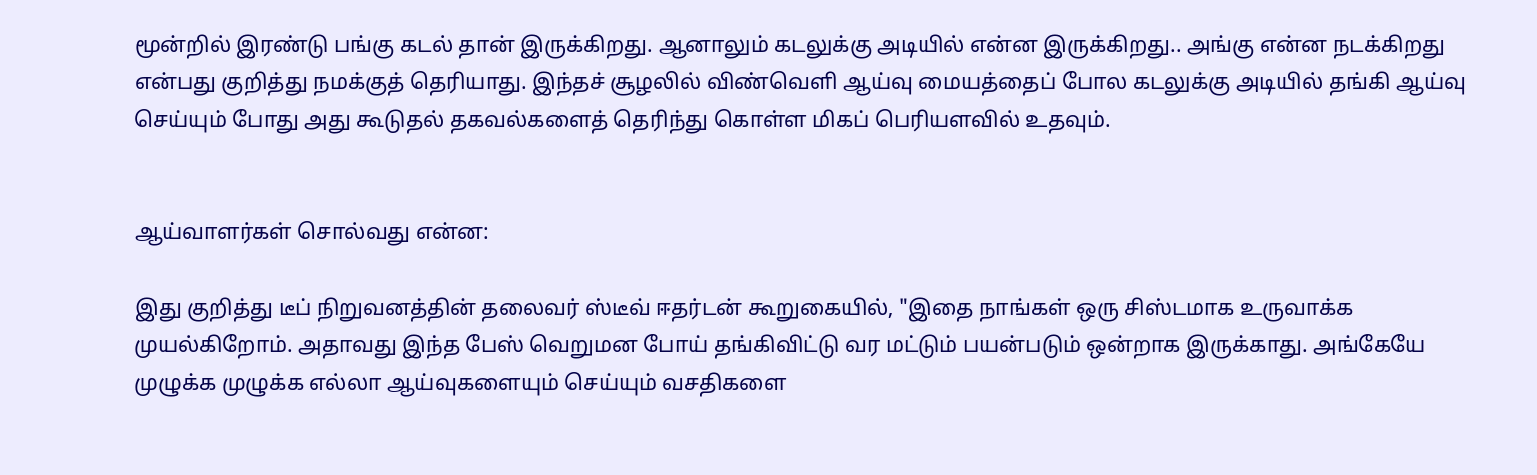மூன்றில் இரண்டு பங்கு கடல் தான் இருக்கிறது. ஆனாலும் கடலுக்கு அடியில் என்ன இருக்கிறது.. அங்கு என்ன நடக்கிறது என்பது குறித்து நமக்குத் தெரியாது. இந்தச் சூழலில் விண்வெளி ஆய்வு மையத்தைப் போல கடலுக்கு அடியில் தங்கி ஆய்வு செய்யும் போது அது கூடுதல் தகவல்களைத் தெரிந்து கொள்ள மிகப் பெரியளவில் உதவும்.


ஆய்வாளர்கள் சொல்வது என்ன:

இது குறித்து டீப் நிறுவனத்தின் தலைவர் ஸ்டீவ் ஈதர்டன் கூறுகையில், "இதை நாங்கள் ஒரு சிஸ்டமாக உருவாக்க முயல்கிறோம். அதாவது இந்த பேஸ் வெறுமன போய் தங்கிவிட்டு வர மட்டும் பயன்படும் ஒன்றாக இருக்காது. அங்கேயே முழுக்க முழுக்க எல்லா ஆய்வுகளையும் செய்யும் வசதிகளை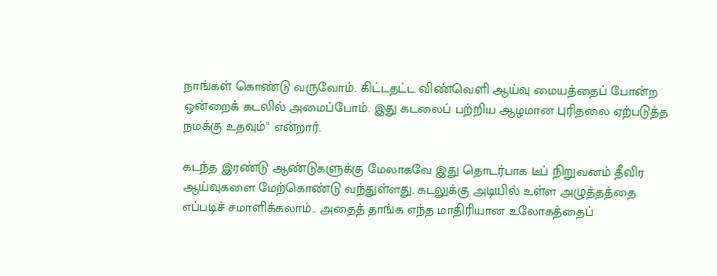நாங்கள் கொண்டு வருவோம். கிட்டதட்ட விண்வெளி ஆய்வு மையத்தைப் போன்ற ஒன்றைக் கடலில் அமைப்போம். இது கடலைப் பற்றிய ஆழமான புரிதலை ஏற்படுத்த நமக்கு உதவும்" என்றார்.

கடந்த இரண்டு ஆண்டுகளுக்கு மேலாகவே இது தொடர்பாக டீப் நிறுவனம் தீவிர ஆய்வுகளை மேற்கொண்டு வந்துள்ளது. கடலுக்கு அடியில் உள்ள அழுத்தத்தை எப்படிச் சமாளிக்கலாம்.. அதைத் தாங்க எந்த மாதிரியான உலோகத்தைப்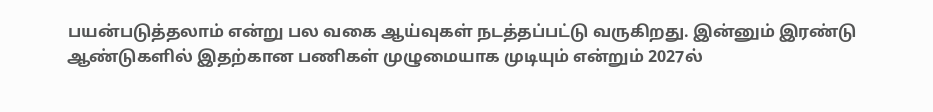பயன்படுத்தலாம் என்று பல வகை ஆய்வுகள் நடத்தப்பட்டு வருகிறது. இன்னும் இரண்டு ஆண்டுகளில் இதற்கான பணிகள் முழுமையாக முடியும் என்றும் 2027ல்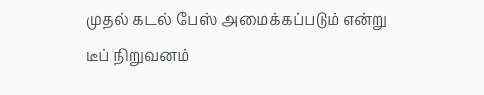முதல் கடல் பேஸ் அமைக்கப்படும் என்று டீப் நிறுவனம்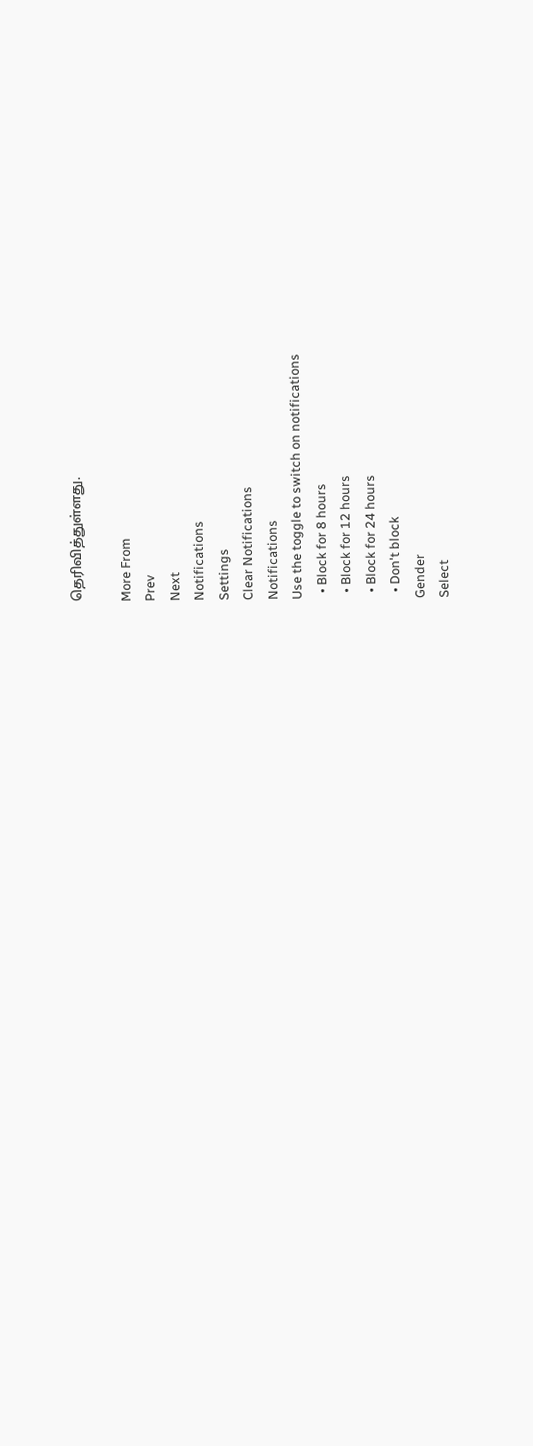தெரிவித்துள்ளது.

More From
Prev
Next
Notifications
Settings
Clear Notifications
Notifications
Use the toggle to switch on notifications
  • Block for 8 hours
  • Block for 12 hours
  • Block for 24 hours
  • Don't block
Gender
Select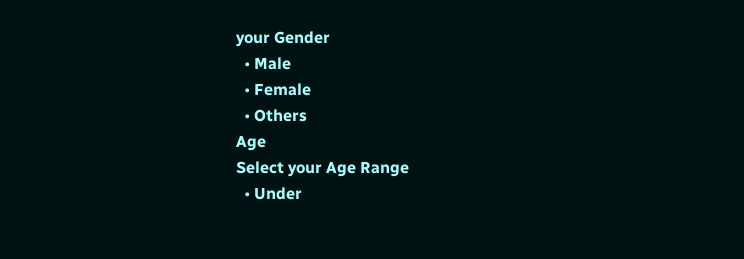your Gender
  • Male
  • Female
  • Others
Age
Select your Age Range
  • Under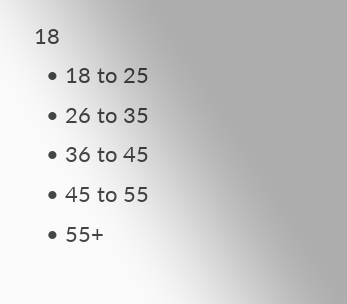18
  • 18 to 25
  • 26 to 35
  • 36 to 45
  • 45 to 55
  • 55+